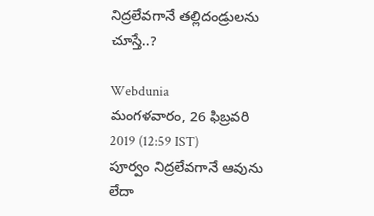నిద్రలేవగానే తల్లిదండ్రులను చూస్తే..?

Webdunia
మంగళవారం, 26 ఫిబ్రవరి 2019 (12:59 IST)
పూర్వం నిద్రలేవగానే ఆవును లేదా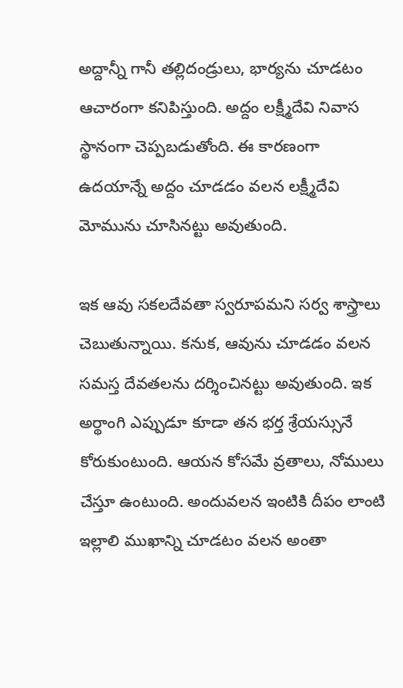అద్దాన్నీ గానీ తల్లిదండ్రులు, భార్యను చూడటం ఆచారంగా కనిపిస్తుంది. అద్దం లక్ష్మీదేవి నివాస స్థానంగా చెప్పబడుతోంది. ఈ కారణంగా ఉదయాన్నే అద్దం చూడడం వలన లక్ష్మీదేవి మోమును చూసినట్టు అవుతుంది.

ఇక ఆవు సకలదేవతా స్వరూపమని సర్వ శాస్త్రాలు చెబుతున్నాయి. కనుక, ఆవును చూడడం వలన సమస్త దేవతలను దర్శించినట్టు అవుతుంది. ఇక అర్థాంగి ఎప్పుడూ కూడా తన భర్త శ్రేయస్సునే కోరుకుంటుంది. ఆయన కోసమే వ్రతాలు, నోములు చేస్తూ ఉంటుంది. అందువలన ఇంటికి దీపం లాంటి ఇల్లాలి ముఖాన్ని చూడటం వలన అంతా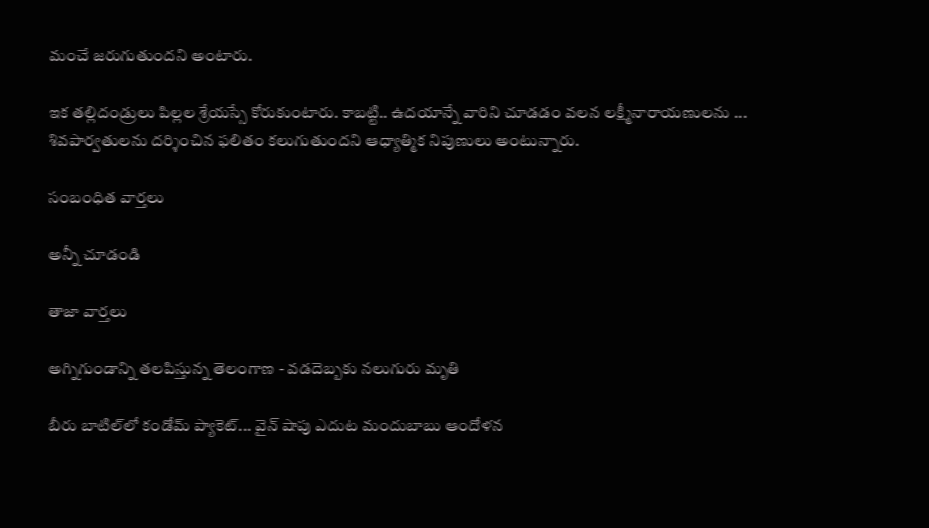మంచే జరుగుతుందని అంటారు.

ఇక తల్లిదండ్రులు పిల్లల శ్రేయస్సే కోరుకుంటారు. కాబట్టి.. ఉదయాన్నే వారిని చూడడం వలన లక్ష్మీనారాయణులను ... శివపార్వతులను దర్శించిన ఫలితం కలుగుతుందని ఆధ్యాత్మిక నిపుణులు అంటున్నారు.

సంబంధిత వార్తలు

అన్నీ చూడండి

తాజా వార్తలు

అగ్నిగుండాన్ని తలపిస్తున్న తెలంగాణ - వడదెబ్బకు నలుగురు మృతి

బీరు బాటిల్‌లో కండోమ్ ప్యాకెట్... వైన్ షాపు ఎదుట మందుబాబు ఆందోళన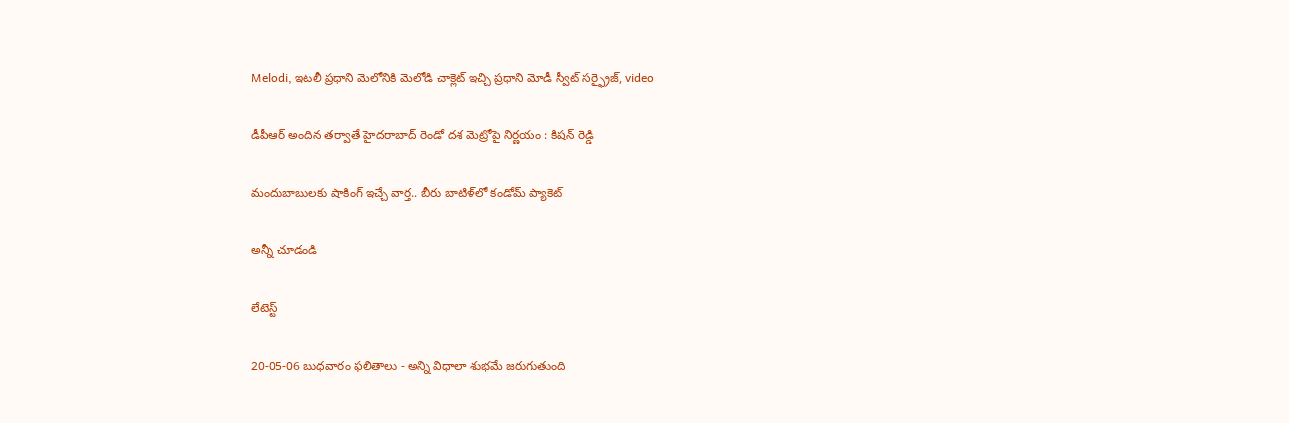Melodi, ఇటలీ ప్రధాని మెలోనికి మెలోడి చాక్లెట్ ఇచ్చి ప్రధాని మోడీ స్వీట్ సర్ఫ్రైజ్, video

డీపీఆర్ అందిన తర్వాతే హైదరాబాద్ రెండో దశ మెట్రోపై నిర్ణయం : కిషన్ రెడ్డి

మందుబాబులకు షాకింగ్ ఇచ్చే వార్త.. బీరు బాటిళ్‌లో కండోమ్ ప్యాకెట్

అన్నీ చూడండి

లేటెస్ట్

20-05-06 బుధవారం ఫలితాలు - అన్ని విధాలా శుభమే జరుగుతుంది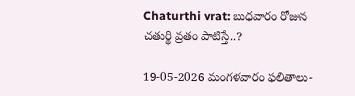Chaturthi vrat: బుధవారం రోజున చతుర్థి వ్రతం పాటిస్తే..?

19-05-2026 మంగళవారం ఫలితాలు-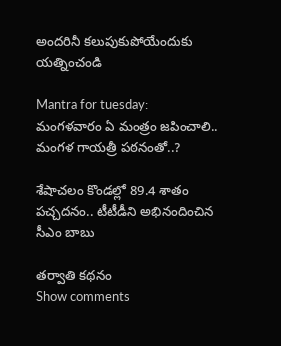అందరినీ కలుపుకుపోయేందుకు యత్నించండి

Mantra for tuesday: మంగళవారం ఏ మంత్రం జపించాలి.. మంగళ గాయత్రీ పఠనంతో..?

శేషాచలం కొండల్లో 89.4 శాతం పచ్చదనం.. టీటీడీని అభినందించిన సీఎం బాబు

తర్వాతి కథనం
Show comments